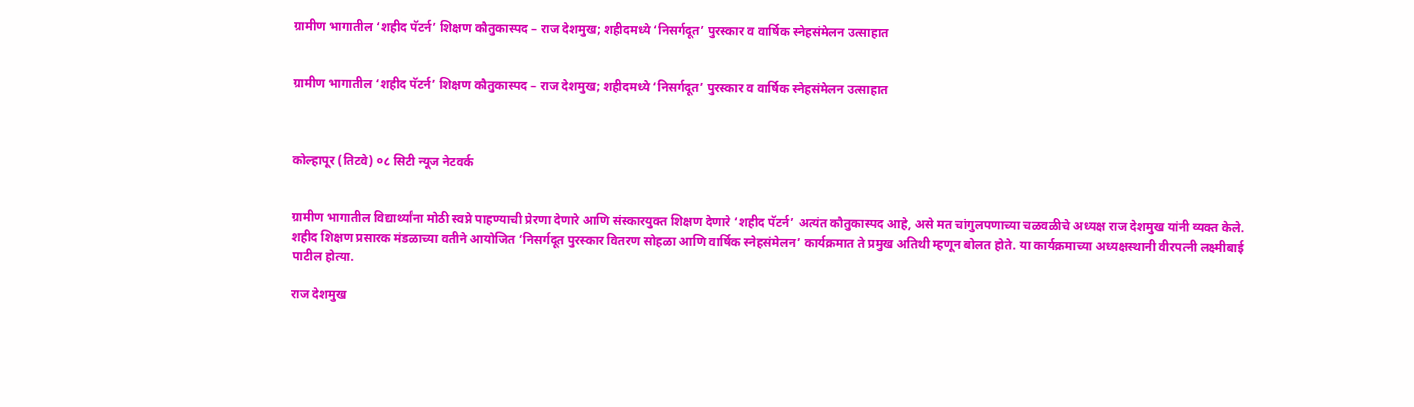ग्रामीण भागातील ‘शहीद पॅटर्न’ शिक्षण कौतुकास्पद – राज देशमुख; शहीदमध्ये ‘निसर्गदूत’ पुरस्कार व वार्षिक स्नेहसंमेलन उत्साहात


ग्रामीण भागातील ‘शहीद पॅटर्न’ शिक्षण कौतुकास्पद – राज देशमुख; शहीदमध्ये ‘निसर्गदूत’ पुरस्कार व वार्षिक स्नेहसंमेलन उत्साहात



कोल्हापूर (तिटवे) ०८ सिटी न्यूज नेटवर्क


ग्रामीण भागातील विद्यार्थ्यांना मोठी स्वप्ने पाहण्याची प्रेरणा देणारे आणि संस्कारयुक्त शिक्षण देणारे ‘शहीद पॅटर्न’ अत्यंत कौतुकास्पद आहे, असे मत चांगुलपणाच्या चळवळीचे अध्यक्ष राज देशमुख यांनी व्यक्त केले. शहीद शिक्षण प्रसारक मंडळाच्या वतीने आयोजित ‘निसर्गदूत पुरस्कार वितरण सोहळा आणि वार्षिक स्नेहसंमेलन’ कार्यक्रमात ते प्रमुख अतिथी म्हणून बोलत होते. या कार्यक्रमाच्या अध्यक्षस्थानी वीरपत्नी लक्ष्मीबाई पाटील होत्या.

राज देशमुख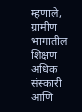म्हणाले, ग्रामीण भागातील शिक्षण अधिक संस्कारी आणि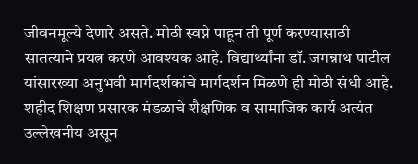जीवनमूल्ये देणारे असते. मोठी स्वप्ने पाहून ती पूर्ण करण्यासाठी सातत्याने प्रयत्न करणे आवश्यक आहे. विद्यार्थ्यांना डॉ. जगन्नाथ पाटील यांसारख्या अनुभवी मार्गदर्शकांचे मार्गदर्शन मिळणे ही मोठी संधी आहे. शहीद शिक्षण प्रसारक मंडळाचे शैक्षणिक व सामाजिक कार्य अत्यंत उल्लेखनीय असून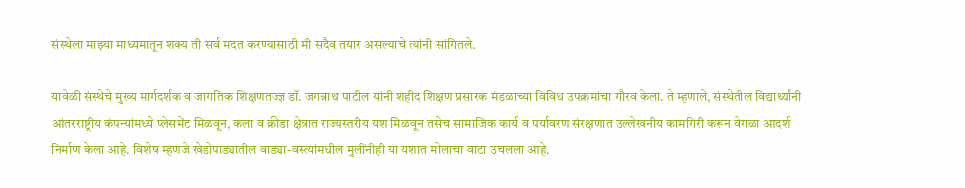संस्थेला माझ्या माध्यमातून शक्य ती सर्व मदत करण्यासाठी मी सदैव तयार असल्याचे त्यांनी सांगितले.

यावेळी संस्थेचे मुख्य मार्गदर्शक व जागतिक शिक्षणतज्ज्ञ डॉ. जगन्नाथ पाटील यांनी शहीद शिक्षण प्रसारक मंडळाच्या विविध उपक्रमांचा गौरव केला. ते म्हणाले, संस्थेतील विद्यार्थ्यांनी आंतरराष्ट्रीय कंपन्यांमध्ये प्लेसमेंट मिळवून, कला व क्रीडा क्षेत्रात राज्यस्तरीय यश मिळवून तसेच सामाजिक कार्य व पर्यावरण संरक्षणात उल्लेखनीय कामगिरी करून वेगळा आदर्श निर्माण केला आहे. विशेष म्हणजे खेडोपाड्यातील वाड्या-वस्त्यांमधील मुलींनीही या यशात मोलाचा वाटा उचलला आहे.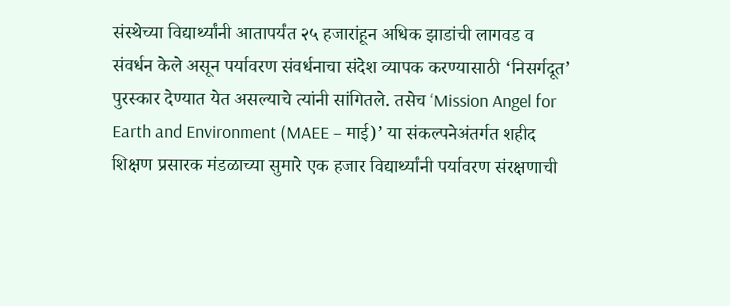संस्थेच्या विद्यार्थ्यांनी आतापर्यंत २५ हजारांहून अधिक झाडांची लागवड व संवर्धन केले असून पर्यावरण संवर्धनाचा संदेश व्यापक करण्यासाठी ‘निसर्गदूत’ पुरस्कार देण्यात येत असल्याचे त्यांनी सांगितले. तसेच ‘Mission Angel for Earth and Environment (MAEE – माई)’ या संकल्पनेअंतर्गत शहीद शिक्षण प्रसारक मंडळाच्या सुमारे एक हजार विद्यार्थ्यांनी पर्यावरण संरक्षणाची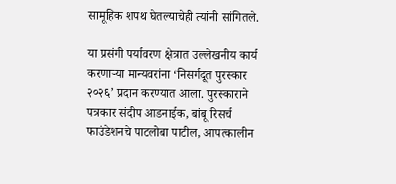सामूहिक शपथ घेतल्याचेही त्यांनी सांगितले.

या प्रसंगी पर्यावरण क्षेत्रात उल्लेखनीय कार्य करणाऱ्या मान्यवरांना ‘निसर्गदूत पुरस्कार २०२६’ प्रदान करण्यात आला. पुरस्काराने पत्रकार संदीप आडनाईक, बांबू रिसर्च फाउंडेशनचे पाटलोबा पाटील, आपत्कालीन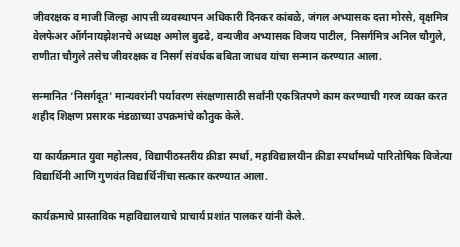जीवरक्षक व माजी जिल्हा आपत्ती व्यवस्थापन अधिकारी दिनकर कांबळे, जंगल अभ्यासक दत्ता मोरसे, वृक्षमित्र वेलफेअर ऑर्गनायझेशनचे अध्यक्ष अमोल बुढढे, वन्यजीव अभ्यासक विजय पाटील, निसर्गमित्र अनिल चौगुले, राणीता चौगुले तसेच जीवरक्षक व निसर्ग संवर्धक बबिता जाधव यांचा सन्मान करण्यात आला.

सन्मानित ‘निसर्गदूत’ मान्यवरांनी पर्यावरण संरक्षणासाठी सर्वांनी एकत्रितपणे काम करण्याची गरज व्यक्त करत शहीद शिक्षण प्रसारक मंडळाच्या उपक्रमांचे कौतुक केले.

या कार्यक्रमात युवा महोत्सव, विद्यापीठस्तरीय क्रीडा स्पर्धा, महाविद्यालयीन क्रीडा स्पर्धांमध्ये पारितोषिक विजेत्या विद्यार्थिनी आणि गुणवंत विद्यार्थिनींचा सत्कार करण्यात आला.

कार्यक्रमाचे प्रास्ताविक महाविद्यालयाचे प्राचार्य प्रशांत पालकर यांनी केले.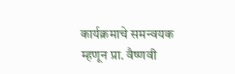कार्यक्रमाचे समन्वयक म्हणून प्रा. वैष्णवी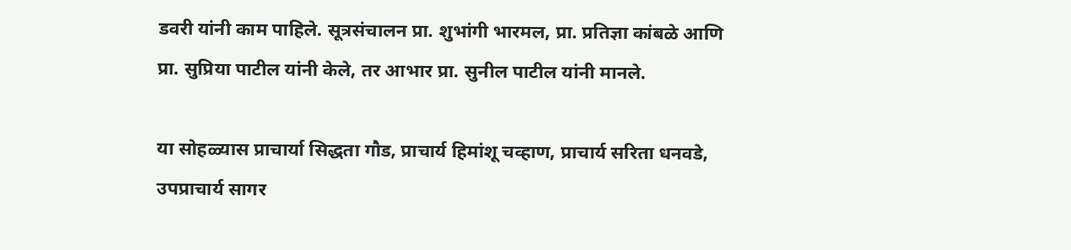डवरी यांनी काम पाहिले. सूत्रसंचालन प्रा. शुभांगी भारमल, प्रा. प्रतिज्ञा कांबळे आणि प्रा. सुप्रिया पाटील यांनी केले, तर आभार प्रा. सुनील पाटील यांनी मानले.

या सोहळ्यास प्राचार्या सिद्धता गौड, प्राचार्य हिमांशू चव्हाण, प्राचार्य सरिता धनवडे, उपप्राचार्य सागर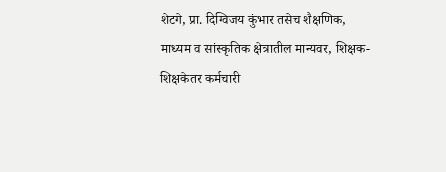शेटगे, प्रा. दिग्विजय कुंभार तसेच शैक्षणिक, माध्यम व सांस्कृतिक क्षेत्रातील मान्यवर, शिक्षक-शिक्षकेतर कर्मचारी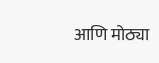आणि मोठ्या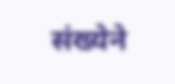संख्येने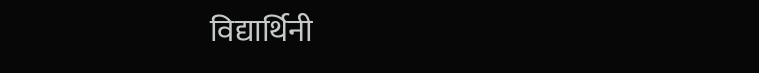विद्यार्थिनी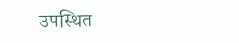उपस्थित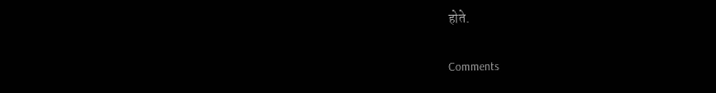होते.

Comments